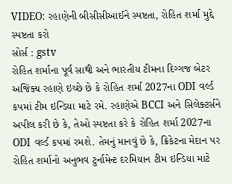VIDEO: રહાણેની બીસીસીઆઈને સ્પષ્ટતા, રોહિત શર્મા મુદ્દે સ્પષ્ટતા કરો
સોર્સ : gstv
રોહિત શર્માના પૂર્વ સાથી અને ભારતીય ટીમના દિગ્ગજ બેટર અજિંક્ય રહાણે ઇચ્છે છે કે રોહિત શર્મા 2027ના ODI વર્લ્ડ કપમાં ટીમ ઇન્ડિયા માટે રમે. રહાણેએ BCCI અને સિલેક્ટર્સને અપીલ કરી છે કે, તેઓ સ્પષ્ટતા કરે કે રોહિત શર્મા 2027ના ODI વર્લ્ડ કપમાં રમશે. તેમનું માનવું છે કે, ક્રિકેટના મેદાન પર રોહિત શર્માનો અનુભવ ટુર્નામેન્ટ દરમિયાન ટીમ ઇન્ડિયા માટે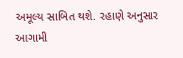અમૂલ્ય સાબિત થશે. રહાણે અનુસાર આગામી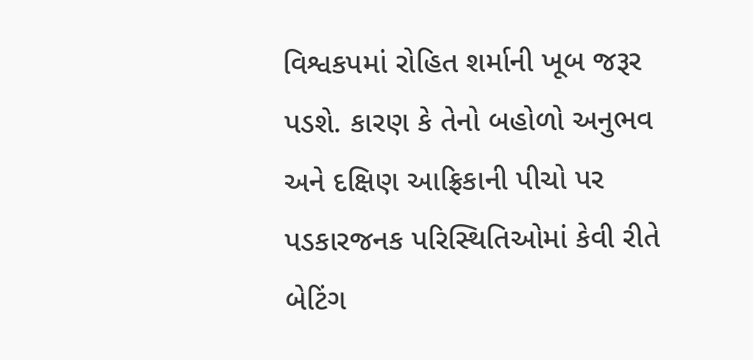વિશ્વકપમાં રોહિત શર્માની ખૂબ જરૂર પડશે. કારણ કે તેનો બહોળો અનુભવ અને દક્ષિણ આફ્રિકાની પીચો પર પડકારજનક પરિસ્થિતિઓમાં કેવી રીતે બેટિંગ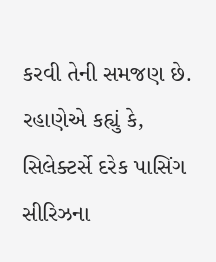કરવી તેની સમજણ છે. રહાણેએ કહ્યું કે, સિલેક્ટર્સે દરેક પાસિંગ સીરિઝના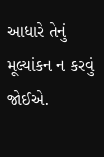આધારે તેનું મૂલ્યાંકન ન કરવું જોઈએ.